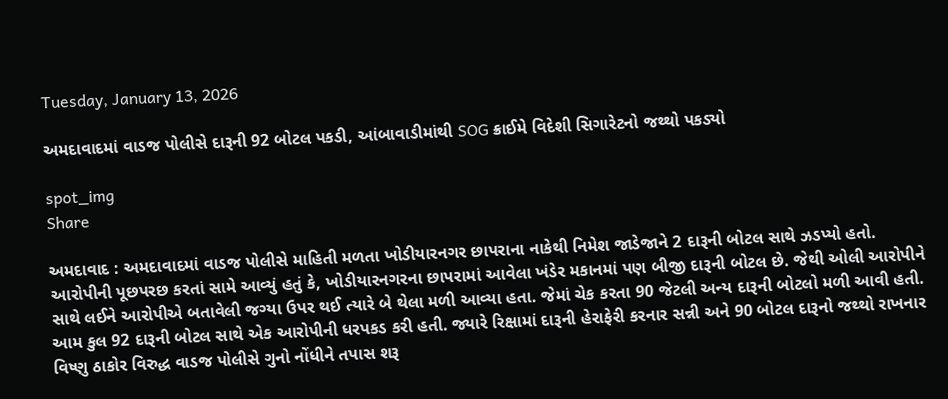Tuesday, January 13, 2026

અમદાવાદમાં વાડજ પોલીસે દારૂની 92 બોટલ પકડી, આંબાવાડીમાંથી SOG ક્રાઈમે વિદેશી સિગારેટનો જથ્થો પકડ્યો

spot_img
Share

અમદાવાદ : અમદાવાદમાં વાડજ પોલીસે માહિતી મળતા ખોડીયારનગર છાપરાના નાકેથી નિમેશ જાડેજાને 2 દારૂની બોટલ સાથે ઝડપ્યો હતો. આરોપીની પૂછપરછ કરતાં સામે આવ્યું હતું કે, ખોડીયારનગરના છાપરામાં આવેલા ખંડેર મકાનમાં પણ બીજી દારૂની બોટલ છે. જેથી ઓલી આરોપીને સાથે લઈને આરોપીએ બતાવેલી જગ્યા ઉપર થઈ ત્યારે બે થેલા મળી આવ્યા હતા. જેમાં ચેક કરતા 90 જેટલી અન્ય દારૂની બોટલો મળી આવી હતી. આમ કુલ 92 દારૂની બોટલ સાથે એક આરોપીની ધરપકડ કરી હતી. જ્યારે રિક્ષામાં દારૂની હેરાફેરી કરનાર સન્ની અને 90 બોટલ દારૂનો જથ્થો રાખનાર વિષ્ણુ ઠાકોર વિરુદ્ધ વાડજ પોલીસે ગુનો નોંધીને તપાસ શરૂ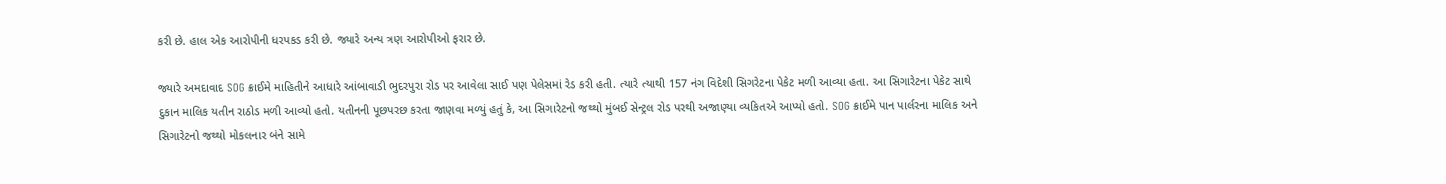કરી છે. હાલ એક આરોપીની ધરપકડ કરી છે. જ્યારે અન્ય ત્રણ આરોપીઓ ફરાર છે.

જ્યારે અમદાવાદ SOG ક્રાઈમે માહિતીને આધારે આંબાવાડી ભુદરપુરા રોડ પર આવેલા સાઈ પણ પેલેસમાં રેડ કરી હતી. ત્યારે ત્યાથી 157 નંગ વિદેશી સિગરેટના પેકેટ મળી આવ્યા હતા. આ સિગારેટના પેકેટ સાથે દુકાન માલિક યતીન રાઠોડ મળી આવ્યો હતો. યતીનની પૂછપરછ કરતા જાણવા મળ્યું હતું કે, આ સિગારેટનો જથ્થો મુંબઈ સેન્ટ્રલ રોડ પરથી અજાણ્યા વ્યકિતએ આપ્યો હતો. SOG ક્રાઈમે પાન પાર્લરના માલિક અને સિગારેટનો જથ્થો મોકલનાર બંને સામે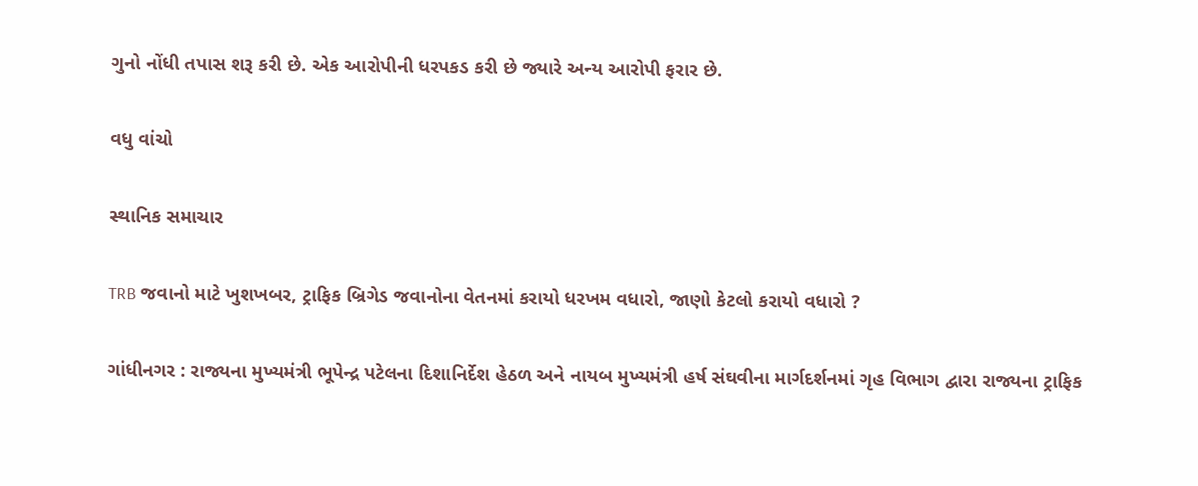ગુનો નોંધી તપાસ શરૂ કરી છે. એક આરોપીની ધરપકડ કરી છે જ્યારે અન્ય આરોપી ફરાર છે.

વધુ વાંચો

સ્થાનિક સમાચાર

TRB જવાનો માટે ખુશખબર, ટ્રાફિક બ્રિગેડ જવાનોના વેતનમાં કરાયો ધરખમ વધારો, જાણો કેટલો કરાયો વધારો ?

ગાંધીનગર : રાજ્યના મુખ્યમંત્રી ભૂપેન્દ્ર પટેલના દિશાનિર્દેશ હેઠળ અને નાયબ મુખ્યમંત્રી હર્ષ સંઘવીના માર્ગદર્શનમાં ગૃહ વિભાગ દ્વારા રાજ્યના ટ્રાફિક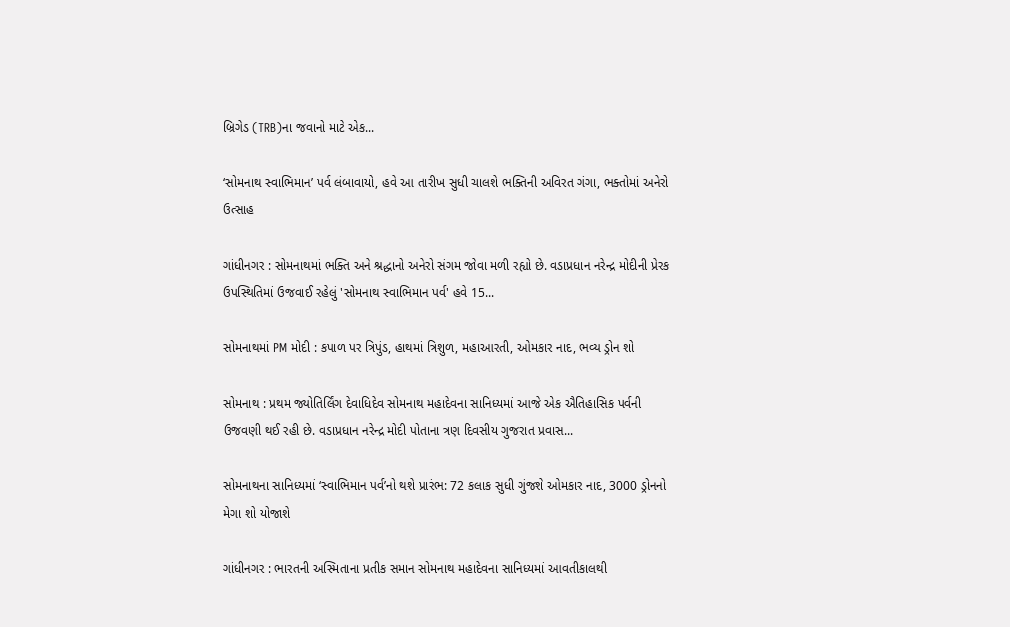બ્રિગેડ (TRB)ના જવાનો માટે એક...

‘સોમનાથ સ્વાભિમાન’ પર્વ લંબાવાયો, હવે આ તારીખ સુધી ચાલશે ભક્તિની અવિરત ગંગા, ભક્તોમાં અનેરો ઉત્સાહ

ગાંધીનગર : સોમનાથમાં ભક્તિ અને શ્રદ્ધાનો અનેરો સંગમ જોવા મળી રહ્યો છે. વડાપ્રધાન નરેન્દ્ર મોદીની પ્રેરક ઉપસ્થિતિમાં ઉજવાઈ રહેલું 'સોમનાથ સ્વાભિમાન પર્વ' હવે 15...

સોમનાથમાં PM મોદી : કપાળ પર ત્રિપુંડ, હાથમાં ત્રિશુળ, મહાઆરતી, ઓમકાર નાદ, ભવ્ય ડ્રોન શો

સોમનાથ : પ્રથમ જ્યોતિર્લિંગ દેવાધિદેવ સોમનાથ મહાદેવના સાનિધ્યમાં આજે એક ઐતિહાસિક પર્વની ઉજવણી થઈ રહી છે. વડાપ્રધાન નરેન્દ્ર મોદી પોતાના ત્રણ દિવસીય ગુજરાત પ્રવાસ...

સોમનાથના સાનિધ્યમાં ‘સ્વાભિમાન પર્વ’નો થશે પ્રારંભ: 72 કલાક સુધી ગુંજશે ઓમકાર નાદ, 3000 ડ્રોનનો મેગા શો યોજાશે

ગાંધીનગર : ભારતની અસ્મિતાના પ્રતીક સમાન સોમનાથ મહાદેવના સાનિધ્યમાં આવતીકાલથી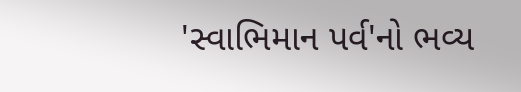'સ્વાભિમાન પર્વ'નો ભવ્ય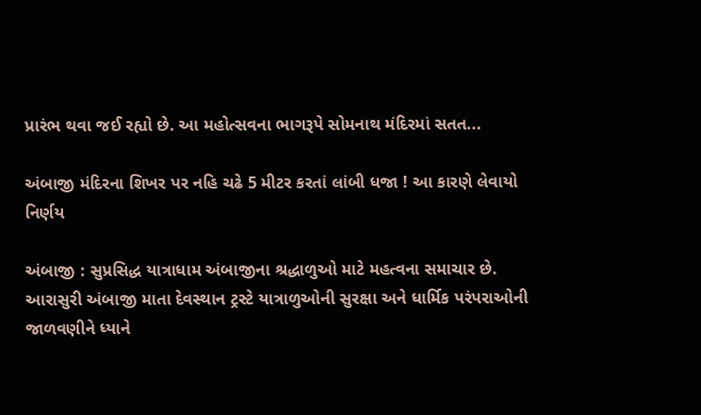પ્રારંભ થવા જઈ રહ્યો છે. આ મહોત્સવના ભાગરૂપે સોમનાથ મંદિરમાં સતત...

અંબાજી મંદિરના શિખર પર નહિ ચઢે 5 મીટર કરતાં લાંબી ધજા ! આ કારણે લેવાયો નિર્ણય

અંબાજી : સુપ્રસિદ્ધ યાત્રાધામ અંબાજીના શ્રદ્ધાળુઓ માટે મહત્વના સમાચાર છે. આરાસુરી અંબાજી માતા દેવસ્થાન ટ્રસ્ટે યાત્રાળુઓની સુરક્ષા અને ધાર્મિક પરંપરાઓની જાળવણીને ધ્યાને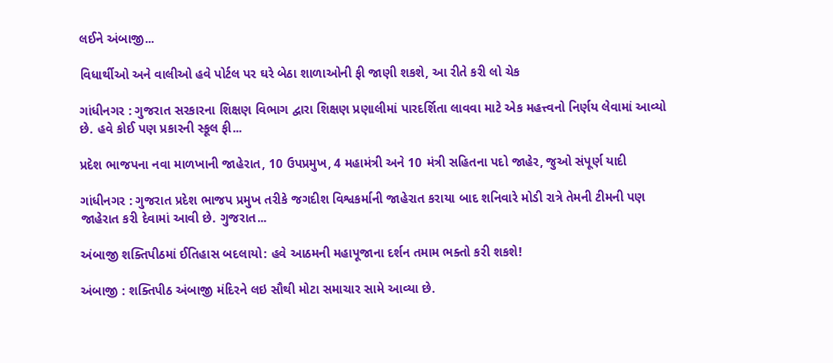લઈને અંબાજી...

વિધાર્થીઓ અને વાલીઓ હવે પોર્ટલ પર ઘરે બેઠા શાળાઓની ફી જાણી શકશે, આ રીતે કરી લો ચેક

ગાંધીનગર : ગુજરાત સરકારના શિક્ષણ વિભાગ દ્વારા શિક્ષણ પ્રણાલીમાં પારદર્શિતા લાવવા માટે એક મહત્ત્વનો નિર્ણય લેવામાં આવ્યો છે. હવે કોઈ પણ પ્રકારની સ્કૂલ ફી...

પ્રદેશ ભાજપના નવા માળખાની જાહેરાત, 10 ઉપપ્રમુખ, 4 મહામંત્રી અને 10 મંત્રી સહિતના પદો જાહેર, જુઓ સંપૂર્ણ યાદી

ગાંધીનગર : ગુજરાત પ્રદેશ ભાજપ પ્રમુખ તરીકે જગદીશ વિશ્વકર્માની જાહેરાત કરાયા બાદ શનિવારે મોડી રાત્રે તેમની ટીમની પણ જાહેરાત કરી દેવામાં આવી છે. ગુજરાત...

અંબાજી શક્તિપીઠમાં ઈતિહાસ બદલાયો: હવે આઠમની મહાપૂજાના દર્શન તમામ ભક્તો કરી શકશે!

અંબાજી : શક્તિપીઠ અંબાજી મંદિરને લઇ સૌથી મોટા સમાચાર સામે આવ્યા છે.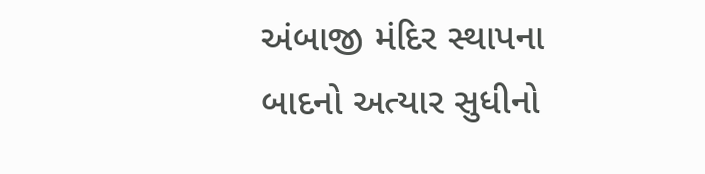અંબાજી મંદિર સ્થાપના બાદનો અત્યાર સુધીનો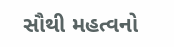સૌથી મહત્વનો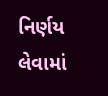નિર્ણય લેવામાં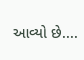આવ્યો છે....